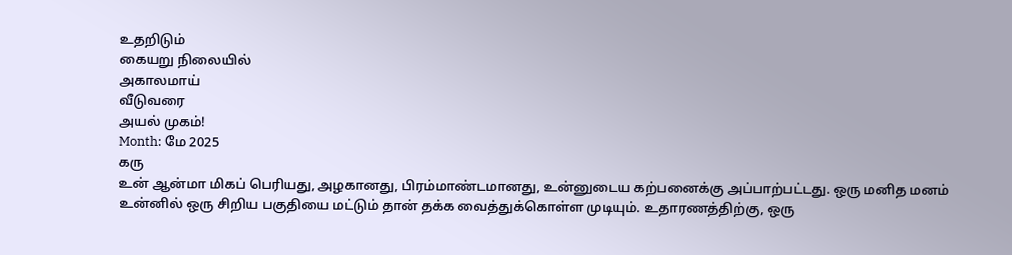உதறிடும்
கையறு நிலையில்
அகாலமாய்
வீடுவரை
அயல் முகம்!
Month: மே 2025
கரு
உன் ஆன்மா மிகப் பெரியது, அழகானது, பிரம்மாண்டமானது, உன்னுடைய கற்பனைக்கு அப்பாற்பட்டது. ஒரு மனித மனம் உன்னில் ஒரு சிறிய பகுதியை மட்டும் தான் தக்க வைத்துக்கொள்ள முடியும். உதாரணத்திற்கு, ஒரு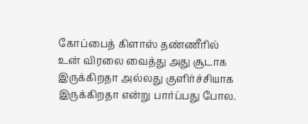கோப்பைத் கிளாஸ் தண்ணீரில் உன் விரலை வைத்து அது சூடாக இருக்கிறதா அல்லது குளிர்ச்சியாக இருக்கிறதா என்று பார்ப்பது போல.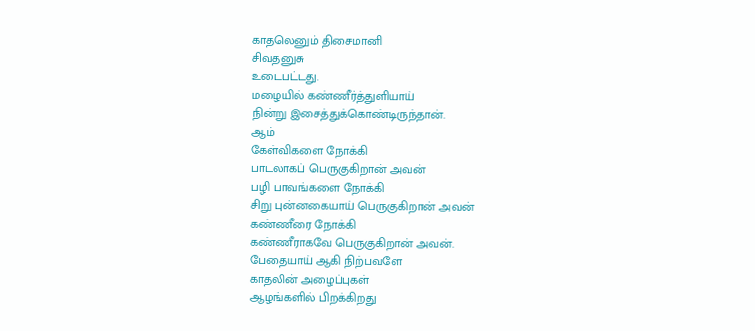காதலெனும் திசைமானி
சிவதனுசு
உடைபட்டது.
மழையில் கண்ணீர்த்துளியாய்
நின்று இசைத்துக்கொண்டிருந்தான்.
ஆம்
கேள்விகளை நோக்கி
பாடலாகப் பெருகுகிறான் அவன்
பழி பாவங்களை நோக்கி
சிறு புன்னகையாய் பெருகுகிறான் அவன்
கண்ணீரை நோக்கி
கண்ணீராகவே பெருகுகிறான் அவன்.
பேதையாய் ஆகி நிற்பவளே
காதலின் அழைப்புகள்
ஆழங்களில் பிறக்கிறது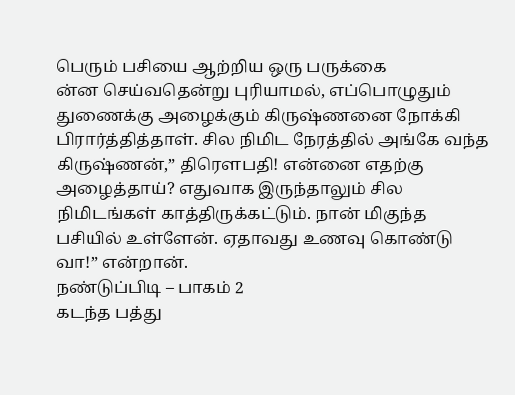பெரும் பசியை ஆற்றிய ஒரு பருக்கை
ன்ன செய்வதென்று புரியாமல், எப்பொழுதும் துணைக்கு அழைக்கும் கிருஷ்ணனை நோக்கி பிரார்த்தித்தாள். சில நிமிட நேரத்தில் அங்கே வந்த கிருஷ்ணன்,” திரௌபதி! என்னை எதற்கு அழைத்தாய்? எதுவாக இருந்தாலும் சில நிமிடங்கள் காத்திருக்கட்டும். நான் மிகுந்த பசியில் உள்ளேன். ஏதாவது உணவு கொண்டு வா!” என்றான்.
நண்டுப்பிடி – பாகம் 2
கடந்த பத்து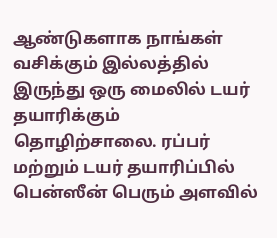ஆண்டுகளாக நாங்கள் வசிக்கும் இல்லத்தில் இருந்து ஒரு மைலில் டயர் தயாரிக்கும் தொழிற்சாலை. ரப்பர் மற்றும் டயர் தயாரிப்பில் பென்ஸீன் பெரும் அளவில்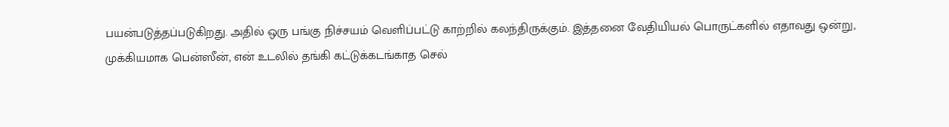பயன்படுத்தப்படுகிறது. அதில் ஒரு பங்கு நிச்சயம் வெளிப்பட்டு காற்றில் கலந்திருக்கும். இத்தனை வேதியியல் பொருட்களில் எதாவது ஒன்று, முக்கியமாக பென்ஸீன், என் உடலில் தங்கி கட்டுக்கடங்காத செல்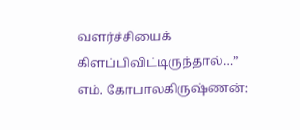வளர்ச்சியைக் கிளப்பிவிட்டிருந்தால்…”
எம். கோபாலகிருஷ்ணன்: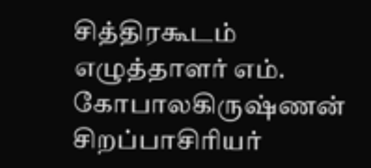சித்திரகூடம்
எழுத்தாளர் எம். கோபாலகிருஷ்ணன் சிறப்பாசிரியர்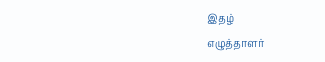இதழ்
எழுத்தாளர்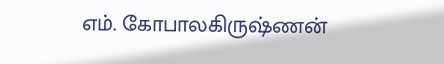எம். கோபாலகிருஷ்ணன்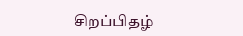சிறப்பிதழ்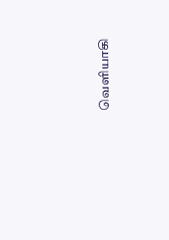வெளியாகி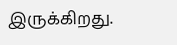இருக்கிறது.